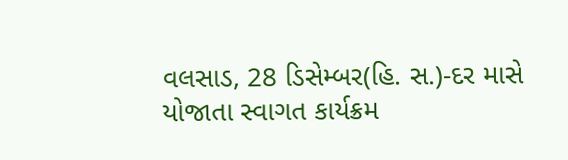વલસાડ, 28 ડિસેમ્બર(હિ. સ.)-દર માસે યોજાતા સ્વાગત કાર્યક્રમ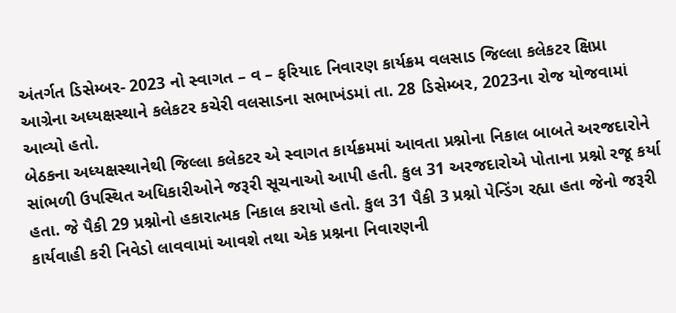અંતર્ગત ડિસેમ્બર- 2023 નો સ્વાગત – વ – ફરિયાદ નિવારણ કાર્યક્રમ વલસાડ જિલ્લા કલેકટર ક્ષિપ્રા આગ્રેના અધ્યક્ષસ્થાને કલેકટર કચેરી વલસાડના સભાખંડમાં તા. 28 ડિસેમ્બર, 2023ના રોજ યોજવામાં આવ્યો હતો.
બેઠકના અધ્યક્ષસ્થાનેથી જિલ્લા કલેકટર એ સ્વાગત કાર્યક્રમમાં આવતા પ્રશ્નોના નિકાલ બાબતે અરજદારોને સાંભળી ઉપસ્થિત અધિકારીઓને જરૂરી સૂચનાઓ આપી હતી. કુલ 31 અરજદારોએ પોતાના પ્રશ્નો રજૂ કર્યા હતા. જે પૈકી 29 પ્રશ્નોનો હકારાત્મક નિકાલ કરાયો હતો. કુલ 31 પૈકી 3 પ્રશ્નો પેન્ડિંગ રહ્યા હતા જેનો જરૂરી કાર્યવાહી કરી નિવેડો લાવવામાં આવશે તથા એક પ્રશ્નના નિવારણની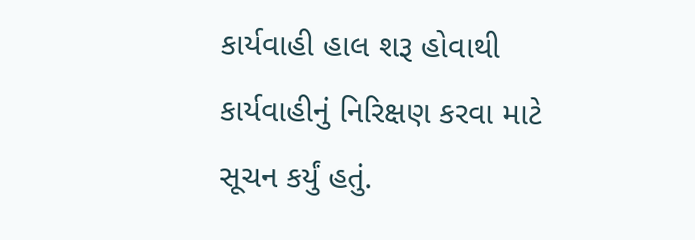કાર્યવાહી હાલ શરૂ હોવાથી કાર્યવાહીનું નિરિક્ષણ કરવા માટે સૂચન કર્યું હતું.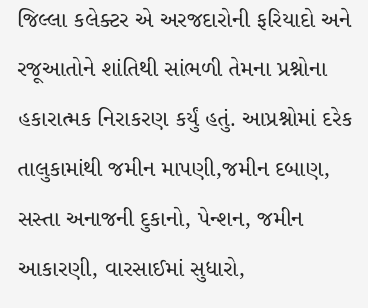જિલ્લા કલેક્ટર એ અરજદારોની ફરિયાદો અને રજૂઆતોને શાંતિથી સાંભળી તેમના પ્રશ્નોના હકારાત્મક નિરાકરણ કર્યું હતું. આપ્રશ્નોમાં દરેક તાલુકામાંથી જમીન માપણી,જમીન દબાણ, સસ્તા અનાજની દુકાનો, પેન્શન, જમીન આકારણી, વારસાઈમાં સુધારો,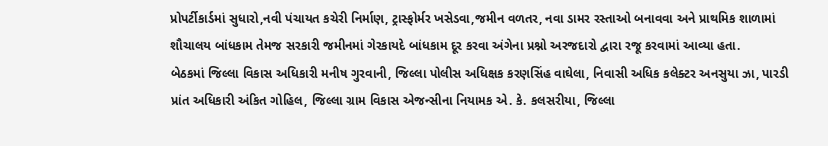પ્રોપર્ટીકાર્ડમાં સુધારો,નવી પંચાયત કચેરી નિર્માણ, ટ્રાસ્ફોર્મર ખસેડવા,જમીન વળતર, નવા ડામર રસ્તાઓ બનાવવા અને પ્રાથમિક શાળામાં શૌચાલય બાંધકામ તેમજ સરકારી જમીનમાં ગેરકાયદે બાંધકામ દૂર કરવા અંગેના પ્રશ્નો અરજદારો દ્વારા રજૂ કરવામાં આવ્યા હતા.
બેઠકમાં જિલ્લા વિકાસ અધિકારી મનીષ ગુરવાની, જિલ્લા પોલીસ અધિક્ષક કરણસિંહ વાઘેલા, નિવાસી અધિક કલેક્ટર અનસુયા ઝા, પારડી પ્રાંત અધિકારી અંકિત ગોહિલ, જિલ્લા ગ્રામ વિકાસ એજન્સીના નિયામક એ. કે. કલસરીયા, જિલ્લા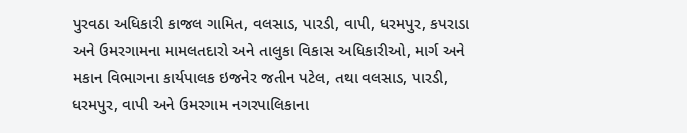પુરવઠા અધિકારી કાજલ ગામિત, વલસાડ, પારડી, વાપી, ધરમપુર, કપરાડા અને ઉમરગામના મામલતદારો અને તાલુકા વિકાસ અધિકારીઓ, માર્ગ અને મકાન વિભાગના કાર્યપાલક ઇજનેર જતીન પટેલ, તથા વલસાડ, પારડી, ધરમપુર, વાપી અને ઉમરગામ નગરપાલિકાના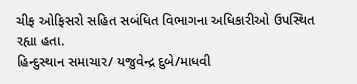ચીફ ઓફિસરો સહિત સબંધિત વિભાગના અધિકારીઓ ઉપસ્થિત રહ્યા હતા.
હિન્દુસ્થાન સમાચાર/ યજુવેન્દ્ર દુબે/માધવી